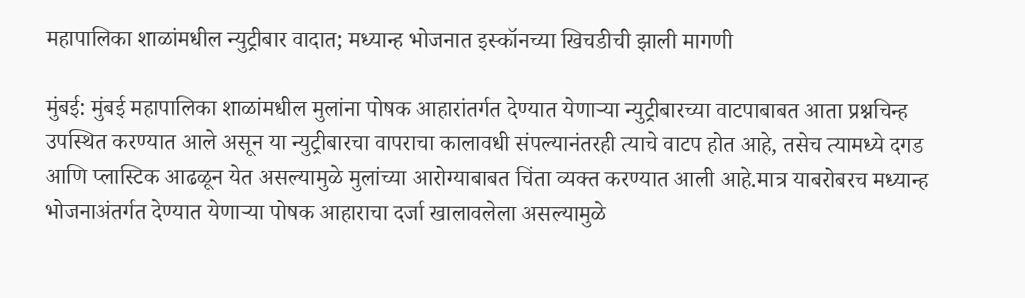महापालिका शाळांमधील न्युट्रीबार वादात; मध्यान्ह भोजनात इस्कॉनच्या खिचडीची झाली मागणी

मुंबई: मुंबई महापालिका शाळांमधील मुलांना पोषक आहारांतर्गत देण्यात येणाऱ्या न्युट्रीबारच्या वाटपाबाबत आता प्रश्नचिन्ह उपस्थित करण्यात आले असून या न्युट्रीबारचा वापराचा कालावधी संपल्यानंतरही त्याचे वाटप होत आहे, तसेच त्यामध्ये दगड आणि प्लास्टिक आढळून येत असल्यामुळे मुलांच्या आरोग्याबाबत चिंता व्यक्त करण्यात आली आहे.मात्र याबरोबरच मध्यान्ह भोजनाअंतर्गत देण्यात येणाऱ्या पोषक आहाराचा दर्जा खालावलेला असल्यामुळे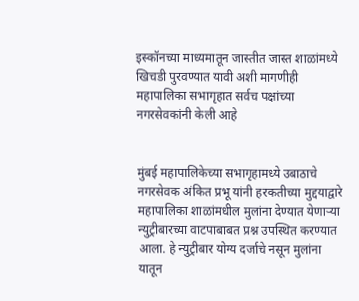इस्कॉनच्या माध्यमातून जास्तीत जास्त शाळांमध्ये खिचडी पुरवण्यात यावी अशी मागणीही महापालिका सभागृहात सर्वच पक्षांच्या नगरसेवकांनी केली आहे


मुंबई महापालिकेच्या सभागृहामध्ये उबाठाचे नगरसेवक अंकित प्रभू यांनी हरकतीच्या मुद्दयाद्वारे महापालिका शाळांमधील मुलांना देण्यात येणाऱ्या न्युट्रीबारच्या वाटपाबाबत प्रश्न उपस्थित करण्यात आला. हे न्युट्रीबार योग्य दर्जाचे नसून मुलांना यातून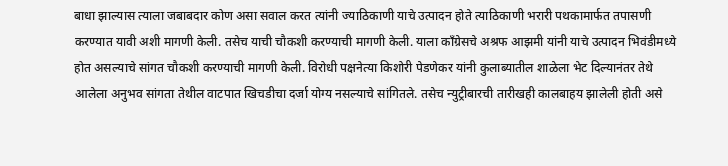बाधा झाल्यास त्याला जबाबदार कोण असा सवाल करत त्यांनी ज्याठिकाणी याचे उत्पादन होते त्याठिकाणी भरारी पथकामार्फत तपासणी करण्यात यावी अशी मागणी केली. तसेच याची चौकशी करण्याची मागणी केली. याला काँग्रेसचे अश्रफ आझमी यांनी याचे उत्पादन भिवंडीमध्ये होत असल्याचे सांगत चौकशी करण्याची मागणी केली. विरोधी पक्षनेत्या किशोरी पेडणेकर यांनी कुलाब्यातील शाळेला भेट दिल्यानंतर तेथे आलेला अनुभव सांगता तेथील वाटपात खिचडीचा दर्जा योग्य नसल्याचे सांगितले. तसेच न्युट्रीबारची तारीखही कालबाहय झालेली होती असे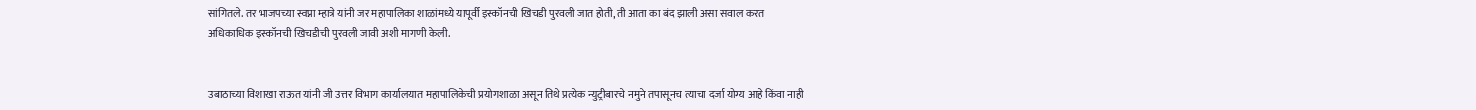सांगितले. तर भाजपच्या स्वप्ना म्हात्रे यांनी जर महापालिका शाळांमध्ये यापूर्वी इस्कॉनची खिचडी पुरवली जात होती, ती आता का बंद झाली असा सवाल करत अधिकाधिक इस्कॉनची खिचडीची पुरवली जावी अशी मागणी केली.


उबाठाच्या विशाखा राऊत यांनी जी उत्तर विभाग कार्यालयात महापालिकेची प्रयोगशाळा असून तिथे प्रत्येक न्युट्रीबारचे नमुने तपासूनच त्याचा दर्जा योग्य आहे किंवा नाही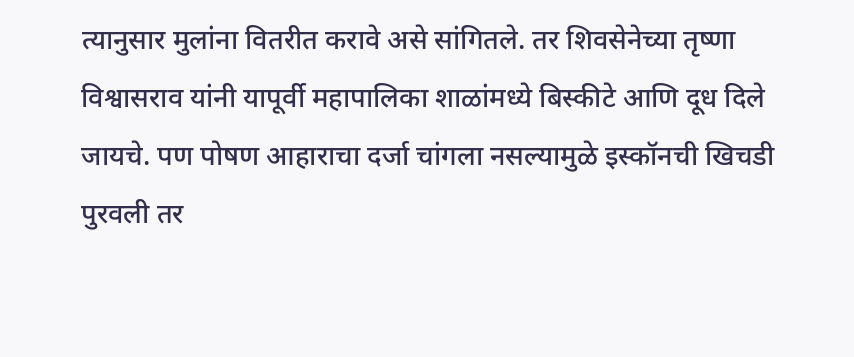त्यानुसार मुलांना वितरीत करावे असे सांगितले. तर शिवसेनेच्या तृष्णा विश्वासराव यांनी यापूर्वी महापालिका शाळांमध्ये बिस्कीटे आणि दूध दिले जायचे. पण पोषण आहाराचा दर्जा चांगला नसल्यामुळे इस्कॉनची खिचडी पुरवली तर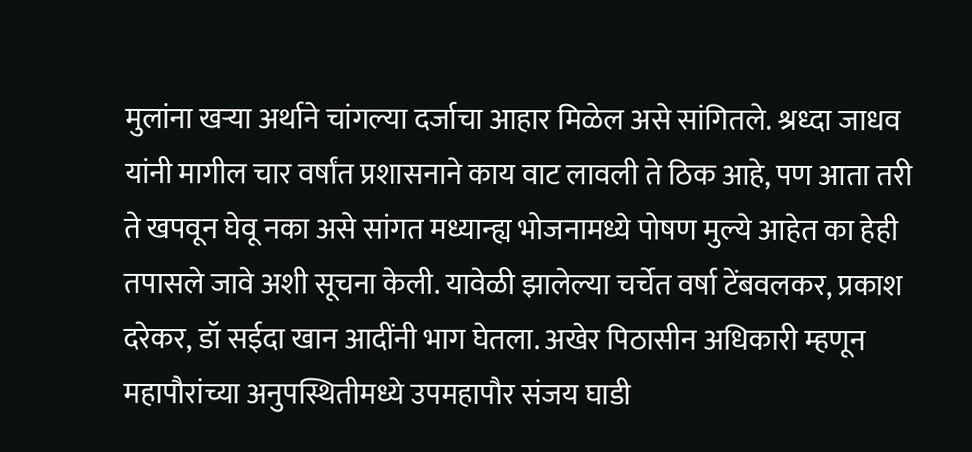मुलांना खऱ्या अर्थाने चांगल्या दर्जाचा आहार मिळेल असे सांगितले. श्रध्दा जाधव यांनी मागील चार वर्षांत प्रशासनाने काय वाट लावली ते ठिक आहे, पण आता तरी ते खपवून घेवू नका असे सांगत मध्यान्ह्य भोजनामध्ये पोषण मुल्ये आहेत का हेही तपासले जावे अशी सूचना केली. यावेळी झालेल्या चर्चेत वर्षा टेंबवलकर, प्रकाश दरेकर, डॉ सईदा खान आदींनी भाग घेतला. अखेर पिठासीन अधिकारी म्हणून महापौरांच्या अनुपस्थितीमध्ये उपमहापौर संजय घाडी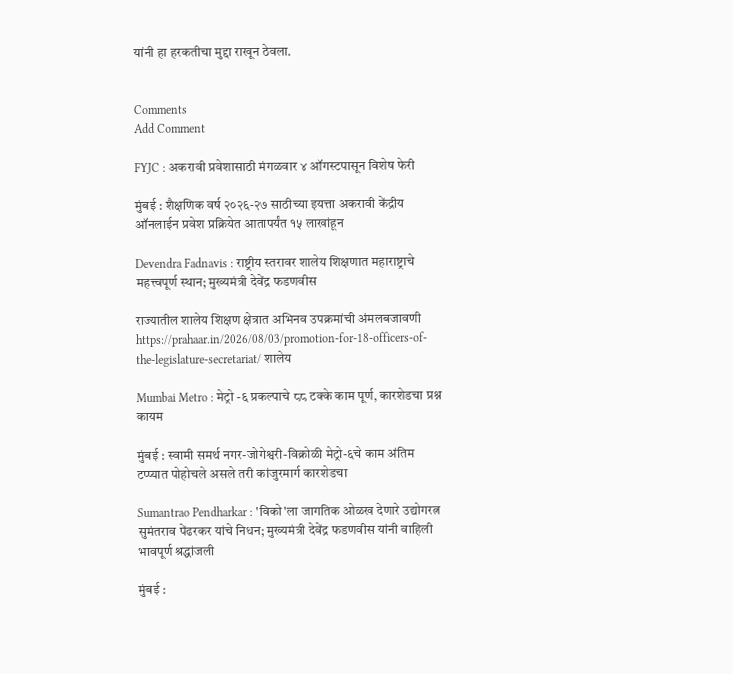यांनी हा हरकतीचा मुद्दा राखून ठेवला.


Comments
Add Comment

FYJC : अकरावी प्रवेशासाठी मंगळवार ४ ऑगस्टपासून विशेष फेरी

मुंबई : शैक्षणिक वर्ष २०२६-२७ साठीच्या इयत्ता अकरावी केंद्रीय ऑनलाईन प्रवेश प्रक्रियेत आतापर्यंत १५ लाखांहून

Devendra Fadnavis : राष्ट्रीय स्तरावर शालेय शिक्षणात महाराष्ट्राचे महत्त्वपूर्ण स्थान; मुख्यमंत्री देवेंद्र फडणवीस

राज्यातील शालेय शिक्षण क्षेत्रात अभिनव उपक्रमांची अंमलबजावणी https://prahaar.in/2026/08/03/promotion-for-18-officers-of-the-legislature-secretariat/ शालेय

Mumbai Metro : मेट्रो -६ प्रकल्पाचे ८८ टक्के काम पूर्ण, कारशेडचा प्रश्न कायम

मुंबई : स्वामी समर्थ नगर-जोगेश्वरी-विक्रोळी मेट्रो-६चे काम अंतिम टप्प्यात पोहोचले असले तरी कांजुरमार्ग कारशेडचा

Sumantrao Pendharkar : 'विको'ला जागतिक ओळख देणारे उद्योगरत्न सुमंतराव पेंढरकर यांचे निधन; मुख्यमंत्री देवेंद्र फडणवीस यांनी वाहिली भावपूर्ण श्रद्धांजली

मुंबई :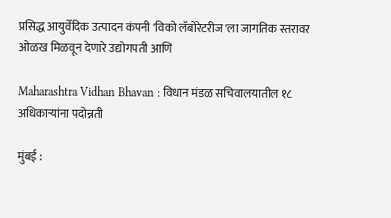प्रसिद्ध आयुर्वेदिक उत्पादन कंपनी 'विको लॅबोरेटरीज'ला जागतिक स्तरावर ओळख मिळवून देणारे उद्योगपती आणि

Maharashtra Vidhan Bhavan : विधान मंडळ सचिवालयातील १८ अधिकाऱ्यांना पदोन्नती

मुंबई :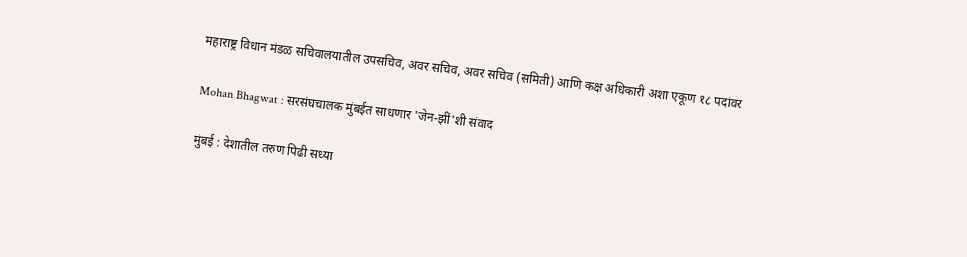महाराष्ट्र विधान मंडळ सचिवालयातील उपसचिव, अवर सचिव, अवर सचिव (समिती) आणि कक्ष अधिकारी अशा एकूण १८ पदांवर

Mohan Bhagwat : सरसंघचालक मुंबईत साधणार 'जेन-झीं'शी संवाद

मुंबई : देशातील तरुण पिढी सध्या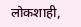लोकशाही,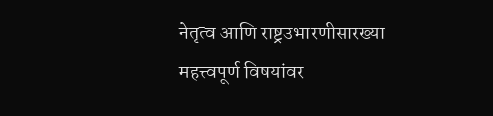नेतृत्व आणि राष्ट्रउभारणीसारख्या महत्त्वपूर्ण विषयांवर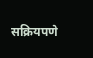सक्रियपणे